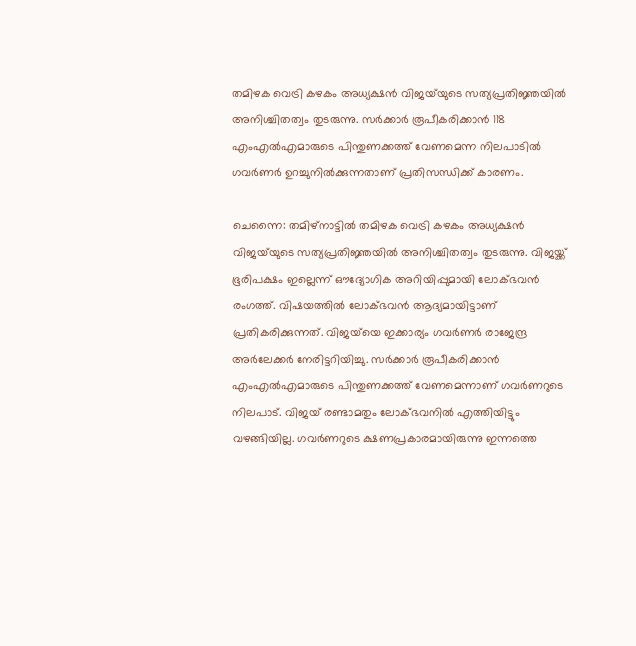തമിഴക വെട്രി കഴകം അധ്യക്ഷൻ വിജയ്‌യുടെ സത്യപ്രതിജ്ഞയിൽ അനിശ്ചിതത്വം തുടരുന്നു. സർക്കാർ രൂപീകരിക്കാൻ 118 എംഎൽഎമാരുടെ പിന്തുണക്കത്ത് വേണമെന്ന നിലപാടിൽ ഗവർണർ ഉറച്ചുനിൽക്കുന്നതാണ് പ്രതിസന്ധിക്ക് കാരണം.

ചെന്നൈ: തമിഴ്നാട്ടിൽ തമിഴക വെട്രി കഴകം അധ്യക്ഷൻ വിജയ്‍യുടെ സത്യപ്രതിജ്ഞയിൽ അനിശ്ചിതത്വം തുടരുന്നു. വിജയ്ക്ക് ഭൂരിപക്ഷം ഇല്ലെന്ന് ഔദ്യോഗിക അറിയിപ്പുമായി ലോക്ഭവൻ രംഗത്ത്. വിഷയത്തിൽ ലോക്ഭവൻ ആദ്യമായിട്ടാണ് പ്രതികരിക്കുന്നത്. വിജയ്‍യെ ഇക്കാര്യം ഗവർണർ രാജേന്ദ്ര അർലേക്കർ നേരിട്ടറിയിച്ചു. സര്‍ക്കാര്‍ രൂപീകരിക്കാന്‍ എംഎല്‍എമാരുടെ പിന്തുണക്കത്ത് വേണമെന്നാണ് ഗവർണറുടെ നിലപാട്. വിജയ് രണ്ടാമതും ലോക്ഭവനിൽ എത്തിയിട്ടും വഴങ്ങിയില്ല. ഗവർണറുടെ ക്ഷണപ്രകാരമായിരുന്നു ഇന്നത്തെ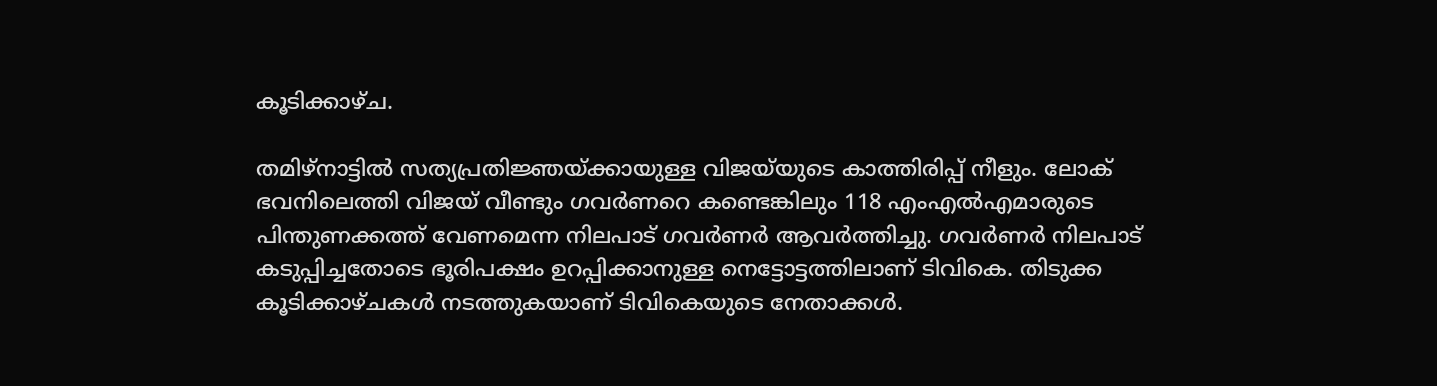കൂടിക്കാഴ്ച.

തമിഴ്നാട്ടിൽ സത്യപ്രതിജ്ഞയ്ക്കായുള്ള വിജയ്‍യുടെ കാത്തിരിപ്പ് നീളും. ലോക് ഭവനിലെത്തി വിജയ് വീണ്ടും ഗവർണറെ കണ്ടെങ്കിലും 118 എംഎല്‍എമാരുടെ പിന്തുണക്കത്ത് വേണമെന്ന നിലപാട് ഗവർണർ ആവർത്തിച്ചു. ഗവർണർ നിലപാട് കടുപ്പിച്ചതോടെ ഭൂരിപക്ഷം ഉറപ്പിക്കാനുള്ള നെട്ടോട്ടത്തിലാണ് ടിവികെ. തിടുക്ക കൂടിക്കാഴ്ചകള്‍ നടത്തുകയാണ് ടിവികെയുടെ നേതാക്കള്‍.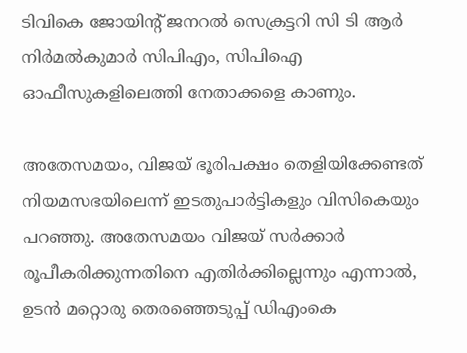ടിവികെ ജോയിൻ്റ് ജനറൽ സെക്രട്ടറി സി ടി ആർ നിർമൽകുമാർ സിപിഎം, സിപിഐ ഓഫീസുകളിലെത്തി നേതാക്കളെ കാണും.

അതേസമയം, വിജയ് ഭൂരിപക്ഷം തെളിയിക്കേണ്ടത് നിയമസഭയിലെന്ന് ഇടതുപാർട്ടികളും വിസികെയും പറഞ്ഞു. അതേസമയം വിജയ് സർക്കാർ രൂപീകരിക്കുന്നതിനെ എതിർക്കില്ലെന്നും എന്നാൽ, ഉടൻ മറ്റൊരു തെരഞ്ഞെടുപ്പ് ഡിഎംകെ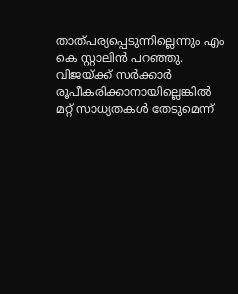താത്പര്യപ്പെടുന്നില്ലെന്നും എം കെ സ്റ്റാലിൻ പറഞ്ഞു. വിജയ്‍ക്ക് സർക്കാർ രൂപീകരിക്കാനായില്ലെങ്കിൽ മറ്റ് സാധ്യതകൾ തേടുമെന്ന്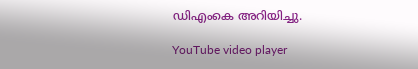ഡിഎംകെ അറിയിച്ചു.

YouTube video player